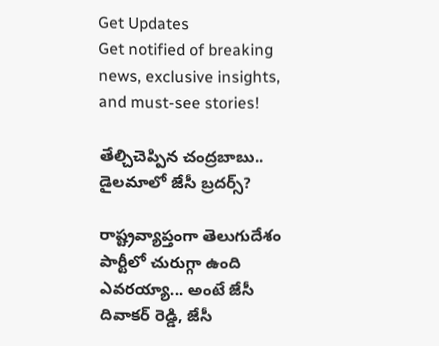Get Updates
Get notified of breaking news, exclusive insights, and must-see stories!

తేల్చిచెప్పిన చంద్రబాబు.. డైలమాలో జేసీ బ్రదర్స్?

రాష్ట్రవ్యాప్తంగా తెలుగుదేశం పార్టీలో చురుగ్గా ఉంది ఎవరయ్యా... అంటే జేసీ దివాకర్ రెడ్డి, జేసీ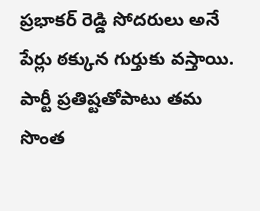ప్రభాకర్ రెడ్డి సోదరులు అనే పేర్లు ఠక్కున గుర్తుకు వస్తాయి. పార్టీ ప్రతిష్టతోపాటు తమ సొంత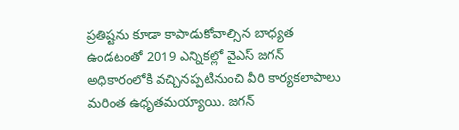ప్రతిష్టను కూడా కాపాడుకోవాల్సిన బాధ్యత ఉండటంతో 2019 ఎన్నికల్లో వైఎస్ జగన్ అధికారంలోకి వచ్చినప్పటినుంచి వీరి కార్యకలాపాలు మరింత ఉధృతమయ్యాయి. జగన్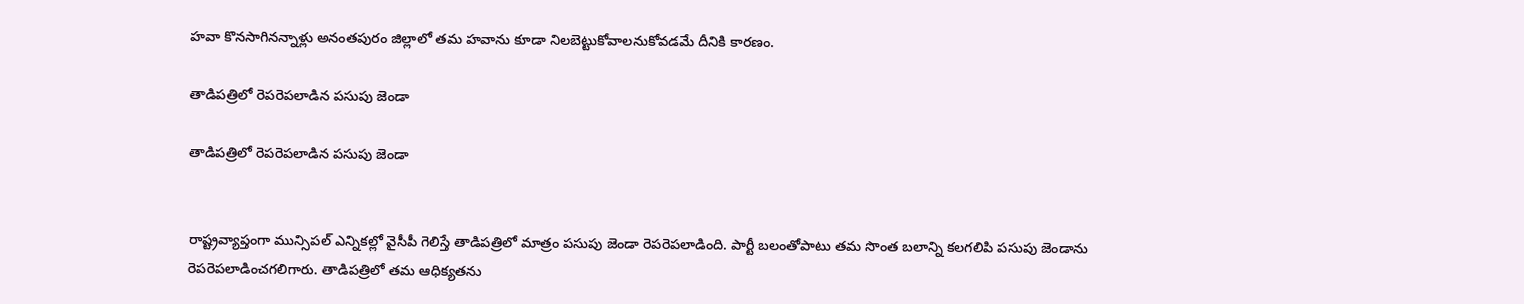హవా కొనసాగినన్నాళ్లు అనంతపురం జిల్లాలో తమ హవాను కూడా నిలబెట్టుకోవాలనుకోవడమే దీనికి కారణం.

తాడిపత్రిలో రెపరెపలాడిన పసుపు జెండా

తాడిపత్రిలో రెపరెపలాడిన పసుపు జెండా


రాష్ట్రవ్యాప్తంగా మున్సిపల్ ఎన్నికల్లో వైసీపీ గెలిస్తే తాడిపత్రిలో మాత్రం పసుపు జెండా రెపరెపలాడింది. పార్టీ బలంతోపాటు తమ సొంత బలాన్ని కలగలిపి పసుపు జెండాను రెపరెపలాడించగలిగారు. తాడిపత్రిలో తమ ఆధిక్యతను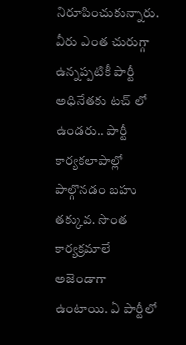నిరూపించుకున్నారు. వీరు ఎంత చురుగ్గా ఉన్నప్పటికీ పార్టీ అధినేతకు టచ్ లో ఉండరు.. పార్టీ కార్యకలాపాల్లో పాల్గొనడం బహు తక్కువ. సొంత కార్యక్రమాలే అజెండాగా ఉంటాయి. ఏ పార్టీలో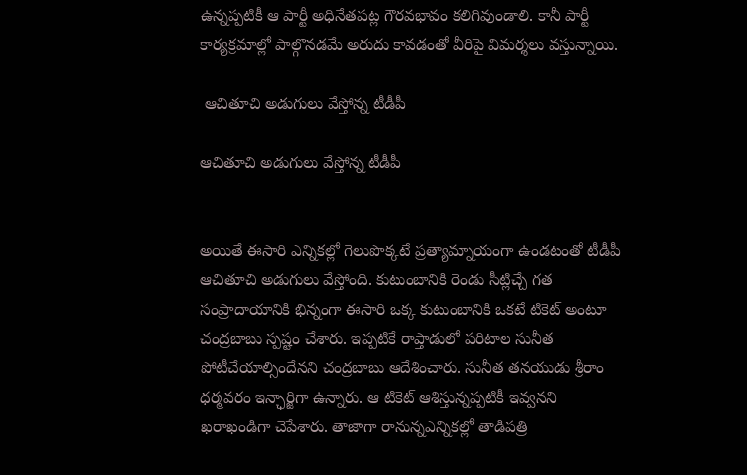ఉన్నప్పటికీ ఆ పార్టీ అధినేతపట్ల గౌరవభావం కలిగివుండాలి. కానీ పార్టీ కార్యక్రమాల్లో పాల్గొనడమే అరుదు కావడంతో వీరిపై విమర్శలు వస్తున్నాయి.

 ఆచితూచి అడుగులు వేస్తోన్న టీడీపీ

ఆచితూచి అడుగులు వేస్తోన్న టీడీపీ


అయితే ఈసారి ఎన్నికల్లో గెలుపొక్కటే ప్రత్యామ్నాయంగా ఉండటంతో టీడీపీ ఆచితూచి అడుగులు వేస్తోంది. కుటుంబానికి రెండు సీట్లిచ్చే గత సంప్రాదాయానికి భిన్నంగా ఈసారి ఒక్క కుటుంబానికి ఒకటే టికెట్ అంటూ చంద్రబాబు స్పష్టం చేశారు. ఇప్పటికే రాప్తాడులో పరిటాల సునీత పోటీచేయాల్సిందేనని చంద్రబాబు ఆదేశించారు. సునీత తనయుడు శ్రీరాం ధర్మవరం ఇన్ఛార్జిగా ఉన్నారు. ఆ టికెట్ ఆశిస్తున్నప్పటికీ ఇవ్వనని ఖరాఖండిగా చెపేశారు. తాజాగా రానున్నఎన్నికల్లో తాడిపత్రి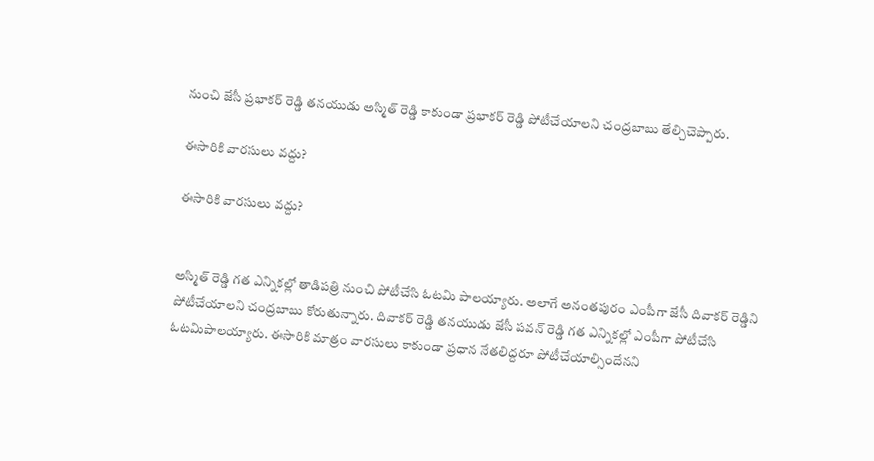నుంచి జేసీ ప్రభాకర్ రెడ్డి తనయుడు అస్మిత్ రెడ్డి కాకుండా ప్రభాకర్ రెడ్డి పోటీచేయాలని చంద్రబాబు తేల్చిచెప్పారు.

ఈసారికి వారసులు వద్దు?

ఈసారికి వారసులు వద్దు?


అస్మిత్ రెడ్డి గత ఎన్నికల్లో తాడిపత్రి నుంచి పోటీచేసి ఓటమి పాలయ్యారు. అలాగే అనంతపురం ఎంపీగా జేసీ దివాకర్ రెడ్డిని పోటీచేయాలని చంద్రబాబు కోరుతున్నారు. దివాకర్ రెడ్డి తనయుడు జేసీ పవన్ రెడ్డి గత ఎన్నికల్లో ఎంపీగా పోటీచేసి ఓటమిపాలయ్యారు. ఈసారికి మాత్రం వారసులు కాకుండా ప్రధాన నేతలిద్దరూ పోటీచేయాల్సిందేనని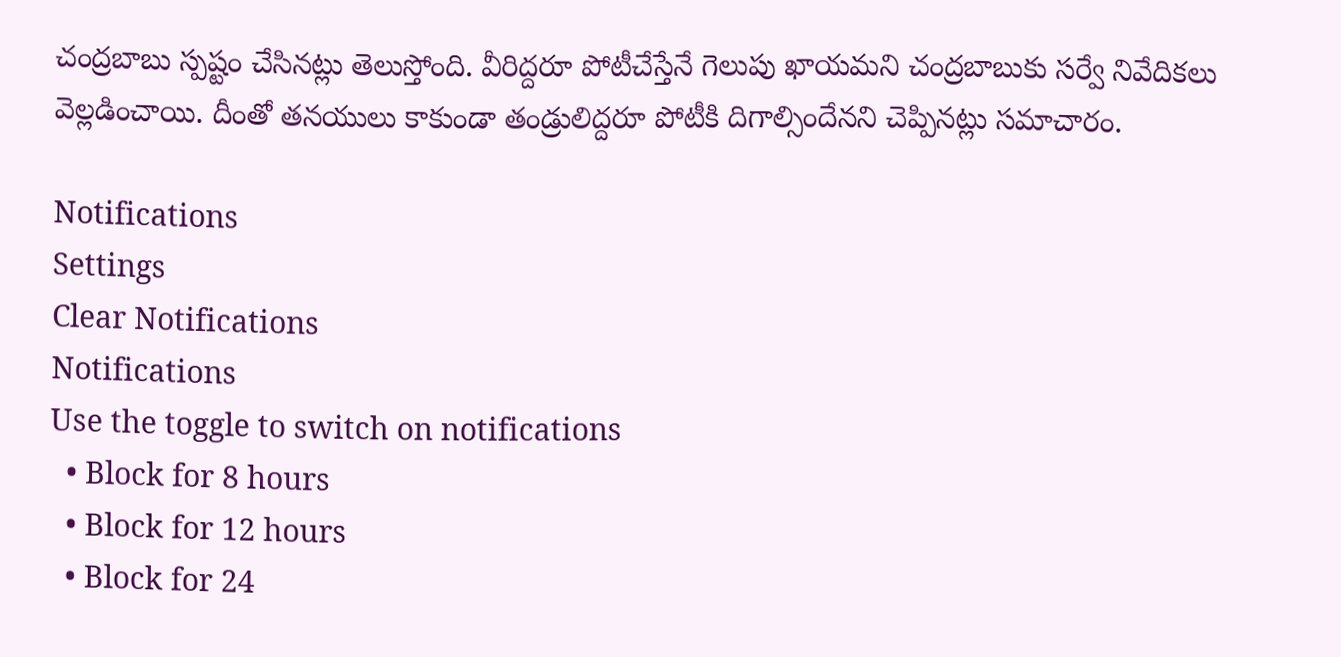చంద్రబాబు స్పష్టం చేసినట్లు తెలుస్తోంది. వీరిద్దరూ పోటీచేస్తేనే గెలుపు ఖాయమని చంద్రబాబుకు సర్వే నివేదికలు వెల్లడించాయి. దీంతో తనయులు కాకుండా తండ్రులిద్దరూ పోటీకి దిగాల్సిందేనని చెప్పినట్లు సమాచారం.

Notifications
Settings
Clear Notifications
Notifications
Use the toggle to switch on notifications
  • Block for 8 hours
  • Block for 12 hours
  • Block for 24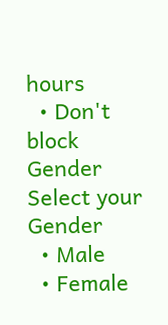hours
  • Don't block
Gender
Select your Gender
  • Male
  • Female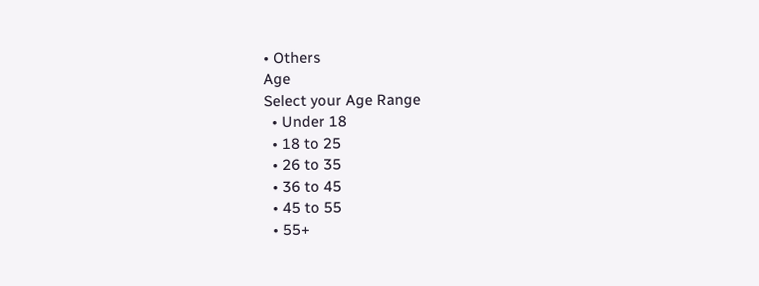• Others
Age
Select your Age Range
  • Under 18
  • 18 to 25
  • 26 to 35
  • 36 to 45
  • 45 to 55
  • 55+